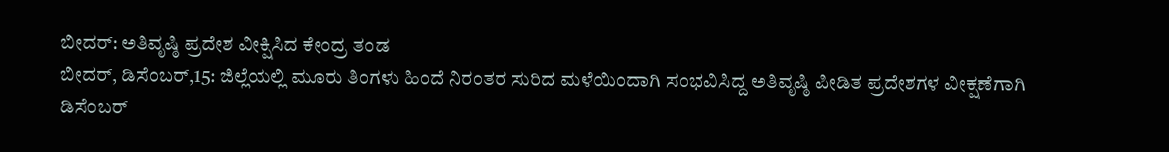ಬೀದರ್: ಅತಿವೃಷ್ಠಿ ಪ್ರದೇಶ ವೀಕ್ಷಿಸಿದ ಕೇಂದ್ರ ತಂಡ
ಬೀದರ್, ಡಿಸೆಂಬರ್,15: ಜಿಲ್ಲೆಯಲ್ಲಿ ಮೂರು ತಿಂಗಳು ಹಿಂದೆ ನಿರಂತರ ಸುರಿದ ಮಳೆಯಿಂದಾಗಿ ಸಂಭವಿಸಿದ್ದ ಅತಿವೃಷ್ಠಿ ಪೀಡಿತ ಪ್ರದೇಶಗಳ ವೀಕ್ಷಣೆಗಾಗಿ ಡಿಸೆಂಬರ್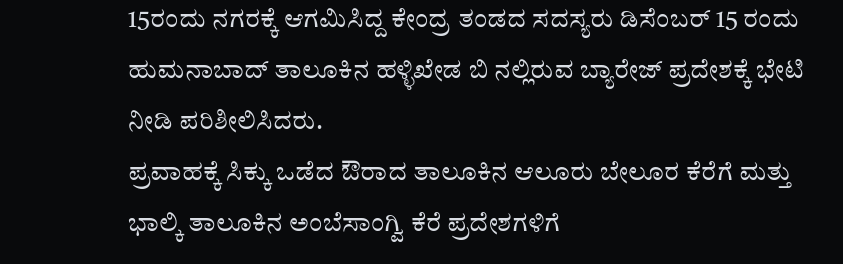15ರಂದು ನಗರಕ್ಕೆ ಆಗಮಿಸಿದ್ದ ಕೇಂದ್ರ ತಂಡದ ಸದಸ್ಯರು ಡಿಸೆಂಬರ್ 15 ರಂದು ಹುಮನಾಬಾದ್ ತಾಲೂಕಿನ ಹಳ್ಳಿಖೇಡ ಬಿ ನಲ್ಲಿರುವ ಬ್ಯಾರೇಜ್ ಪ್ರದೇಶಕ್ಕೆ ಭೇಟಿ ನೀಡಿ ಪರಿಶೀಲಿಸಿದರು.
ಪ್ರವಾಹಕ್ಕೆ ಸಿಕ್ಕು ಒಡೆದ ಔರಾದ ತಾಲೂಕಿನ ಆಲೂರು ಬೇಲೂರ ಕೆರೆಗೆ ಮತ್ತು ಭಾಲ್ಕಿ ತಾಲೂಕಿನ ಅಂಬೆಸಾಂಗ್ವಿ ಕೆರೆ ಪ್ರದೇಶಗಳಿಗೆ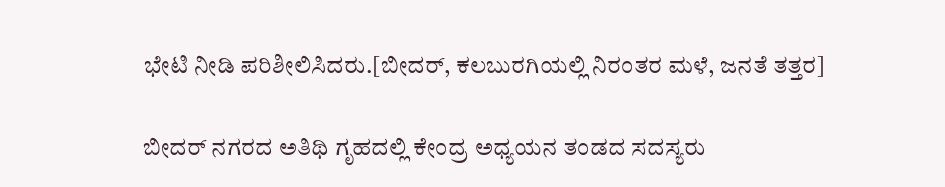ಭೇಟಿ ನೀಡಿ ಪರಿಶೀಲಿಸಿದರು.[ಬೀದರ್, ಕಲಬುರಗಿಯಲ್ಲಿ ನಿರಂತರ ಮಳೆ, ಜನತೆ ತತ್ತರ]

ಬೀದರ್ ನಗರದ ಅತಿಥಿ ಗೃಹದಲ್ಲಿ ಕೇಂದ್ರ ಅಧ್ಯಯನ ತಂಡದ ಸದಸ್ಯರು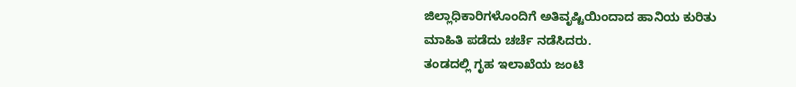ಜಿಲ್ಲಾಧಿಕಾರಿಗಳೊಂದಿಗೆ ಅತಿವೃಷ್ಟಿಯಿಂದಾದ ಹಾನಿಯ ಕುರಿತು ಮಾಹಿತಿ ಪಡೆದು ಚರ್ಚೆ ನಡೆಸಿದರು.
ತಂಡದಲ್ಲಿ ಗೃಹ ಇಲಾಖೆಯ ಜಂಟಿ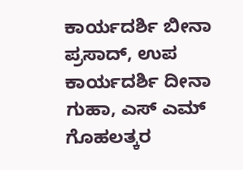ಕಾರ್ಯದರ್ಶಿ ಬೀನಾ ಪ್ರಸಾದ್, ಉಪ ಕಾರ್ಯದರ್ಶಿ ದೀನಾ ಗುಹಾ, ಎಸ್ ಎಮ್ ಗೊಹಲತ್ಕರ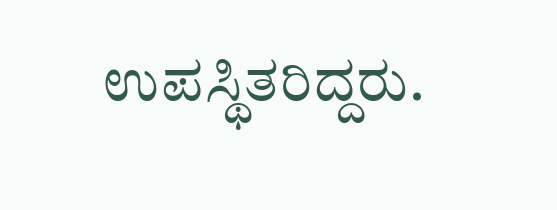ಉಪಸ್ಥಿತರಿದ್ದರು.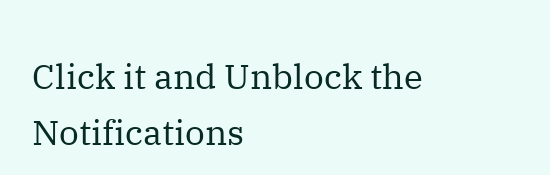Click it and Unblock the Notifications